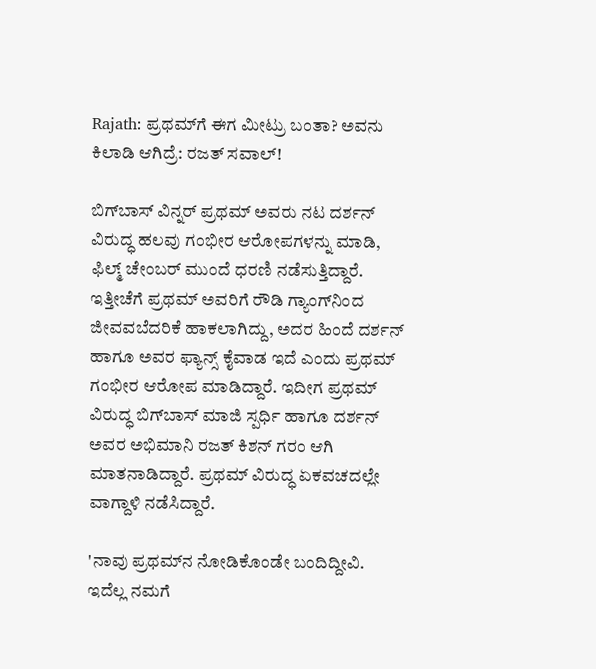Rajath: ಪ್ರಥಮ್‌ಗೆ ಈಗ ಮೀಟ್ರು ಬಂತಾ? ಅವನು ಕಿಲಾಡಿ ಆಗಿದ್ರೆ: ರಜತ್‌ ಸವಾಲ್‌!

ಬಿಗ್‌ಬಾಸ್‌ ವಿನ್ನರ್‌ ಪ್ರಥಮ್‌ ಅವರು ನಟ ದರ್ಶನ್‌ ವಿರುದ್ಧ ಹಲವು ಗಂಭೀರ ಆರೋಪಗಳನ್ನು ಮಾಡಿ, ಫಿಲ್ಮ್‌ ಚೇಂಬರ್‌ ಮುಂದೆ ಧರಣಿ ನಡೆಸುತ್ತಿದ್ದಾರೆ. ಇತ್ತೀಚೆಗೆ ಪ್ರಥಮ್‌ ಅವರಿಗೆ ರೌಡಿ ಗ್ಯಾಂಗ್‌ನಿಂದ ಜೀವವಬೆದರಿಕೆ ಹಾಕಲಾಗಿದ್ದು, ಅದರ ಹಿಂದೆ ದರ್ಶನ್‌ ಹಾಗೂ ಅವರ ಫ್ಯಾನ್ಸ್‌ ಕೈವಾಡ ಇದೆ ಎಂದು ಪ್ರಥಮ್‌ ಗಂಭೀರ ಆರೋಪ ಮಾಡಿದ್ದಾರೆ. ಇದೀಗ ಪ್ರಥಮ್‌ ವಿರುದ್ಧ ಬಿಗ್‌ಬಾಸ್‌ ಮಾಜಿ ಸ್ಪರ್ಧಿ ಹಾಗೂ ದರ್ಶನ್‌ ಅವರ ಅಭಿಮಾನಿ ರಜತ್‌ ಕಿಶನ್‌ ಗರಂ ಆಗಿ ಮಾತನಾಡಿದ್ದಾರೆ. ಪ್ರಥಮ್‌ ವಿರುದ್ಧ ಏಕವಚದಲ್ಲೇ ವಾಗ್ದಾಳಿ ನಡೆಸಿದ್ದಾರೆ.

'ನಾವು ಪ್ರಥಮ್‌ನ ನೋಡಿಕೊಂಡೇ ಬಂದಿದ್ದೀವಿ. ಇದೆಲ್ಲ ನಮಗೆ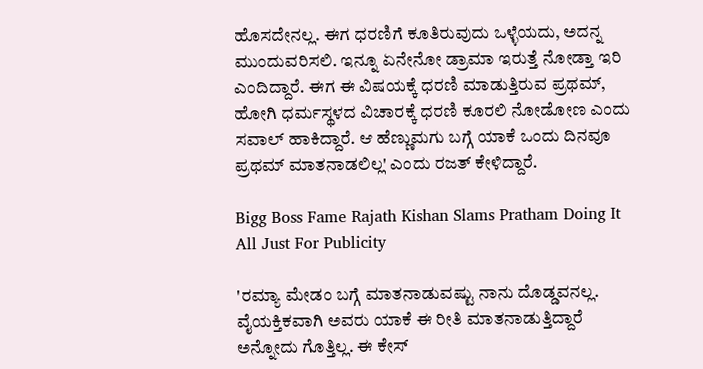ಹೊಸದೇನಲ್ಲ. ಈಗ ಧರಣಿಗೆ ಕೂತಿರುವುದು ಒಳ್ಳೆಯದು, ಅದನ್ನ ಮುಂದುವರಿಸಲಿ. ಇನ್ನೂ ಏನೇನೋ ಡ್ರಾಮಾ ಇರುತ್ತೆ ನೋಡ್ತಾ ಇರಿ ಎಂದಿದ್ದಾರೆ. ಈಗ ಈ ವಿಷಯಕ್ಕೆ ಧರಣಿ ಮಾಡುತ್ತಿರುವ ಪ್ರಥಮ್‌, ಹೋಗಿ ಧರ್ಮಸ್ಥಳದ ವಿಚಾರಕ್ಕೆ ಧರಣಿ ಕೂರಲಿ ನೋಡೋಣ ಎಂದು ಸವಾಲ್‌ ಹಾಕಿದ್ದಾರೆ. ಆ ಹೆಣ್ಣುಮಗು ಬಗ್ಗೆ ಯಾಕೆ ಒಂದು ದಿನವೂ ಪ್ರಥಮ್‌ ಮಾತನಾಡಲಿಲ್ಲ' ಎಂದು ರಜತ್‌ ಕೇಳಿದ್ದಾರೆ.

Bigg Boss Fame Rajath Kishan Slams Pratham Doing It All Just For Publicity

'ರಮ್ಯಾ ಮೇಡಂ ಬಗ್ಗೆ ಮಾತನಾಡುವಷ್ಟು ನಾನು ದೊಡ್ಡವನಲ್ಲ. ವೈಯಕ್ತಿಕವಾಗಿ ಅವರು ಯಾಕೆ ಈ ರೀತಿ ಮಾತನಾಡುತ್ತಿದ್ದಾರೆ ಅನ್ನೋದು ಗೊತ್ತಿಲ್ಲ. ಈ ಕೇಸ್‌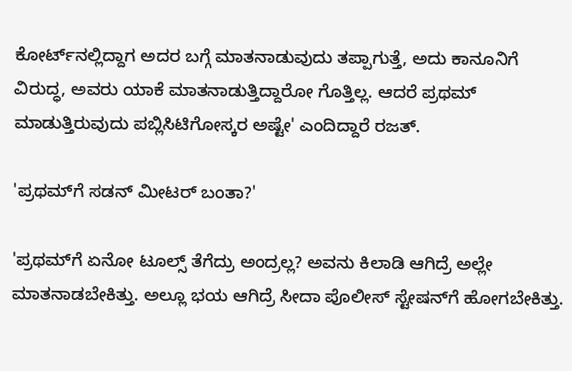ಕೋರ್ಟ್‌ನಲ್ಲಿದ್ದಾಗ ಅದರ ಬಗ್ಗೆ ಮಾತನಾಡುವುದು ತಪ್ಪಾಗುತ್ತೆ, ಅದು ಕಾನೂನಿಗೆ ವಿರುದ್ಧ, ಅವರು ಯಾಕೆ ಮಾತನಾಡುತ್ತಿದ್ದಾರೋ ಗೊತ್ತಿಲ್ಲ. ಆದರೆ ಪ್ರಥಮ್‌ ಮಾಡುತ್ತಿರುವುದು ಪಬ್ಲಿಸಿಟಿಗೋಸ್ಕರ ಅಷ್ಟೇ' ಎಂದಿದ್ದಾರೆ ರಜತ್‌.

'ಪ್ರಥಮ್‌ಗೆ ಸಡನ್‌ ಮೀಟರ್‌ ಬಂತಾ?'

'ಪ್ರಥಮ್‌ಗೆ ಏನೋ ಟೂಲ್ಸ್‌ ತೆಗೆದ್ರು ಅಂದ್ರಲ್ಲ? ಅವನು ಕಿಲಾಡಿ ಆಗಿದ್ರೆ ಅಲ್ಲೇ ಮಾತನಾಡಬೇಕಿತ್ತು. ಅಲ್ಲೂ ಭಯ ಆಗಿದ್ರೆ ಸೀದಾ ಪೊಲೀಸ್‌ ಸ್ಟೇಷನ್‌ಗೆ ಹೋಗಬೇಕಿತ್ತು.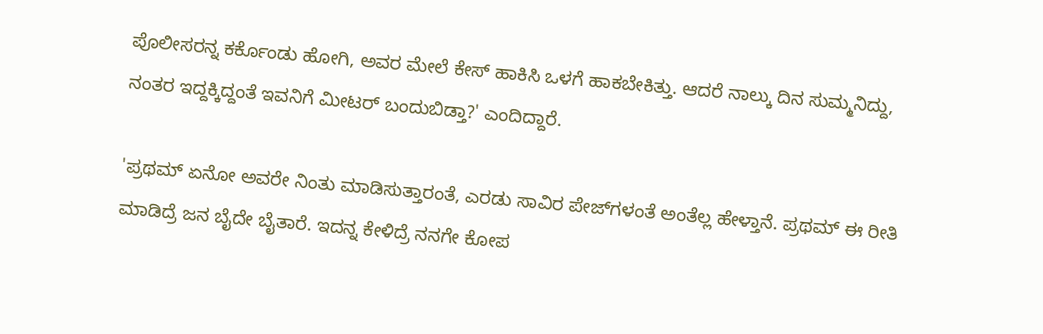ಪೊಲೀಸರನ್ನ ಕರ್ಕೊಂಡು ಹೋಗಿ, ಅವರ ಮೇಲೆ ಕೇಸ್‌ ಹಾಕಿಸಿ ಒಳಗೆ ಹಾಕಬೇಕಿತ್ತು. ಆದರೆ ನಾಲ್ಕು ದಿನ ಸುಮ್ಮನಿದ್ದು, ನಂತರ ಇದ್ದಕ್ಕಿದ್ದಂತೆ ಇವನಿಗೆ ಮೀಟರ್‌ ಬಂದುಬಿಡ್ತಾ?' ಎಂದಿದ್ದಾರೆ.

'ಪ್ರಥಮ್‌ ಏನೋ ಅವರೇ ನಿಂತು ಮಾಡಿಸುತ್ತಾರಂತೆ, ಎರಡು ಸಾವಿರ ಪೇಜ್‌ಗಳಂತೆ ಅಂತೆಲ್ಲ ಹೇಳ್ತಾನೆ. ಪ್ರಥಮ್‌ ಈ ರೀತಿ ಮಾಡಿದ್ರೆ ಜನ ಬೈದೇ ಬೈತಾರೆ. ಇದನ್ನ ಕೇಳಿದ್ರೆ ನನಗೇ ಕೋಪ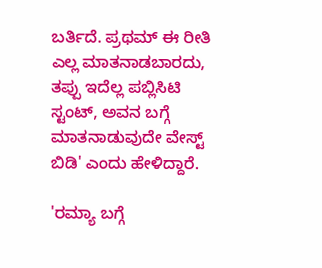ಬರ್ತಿದೆ. ಪ್ರಥಮ್‌ ಈ ರೀತಿ ಎಲ್ಲ ಮಾತನಾಡಬಾರದು, ತಪ್ಪು ಇದೆಲ್ಲ ಪಬ್ಲಿಸಿಟಿ ಸ್ಟಂಟ್‌, ಅವನ ಬಗ್ಗೆ ಮಾತನಾಡುವುದೇ ವೇಸ್ಟ್‌ ಬಿಡಿ' ಎಂದು ಹೇಳಿದ್ದಾರೆ.

'ರಮ್ಯಾ ಬಗ್ಗೆ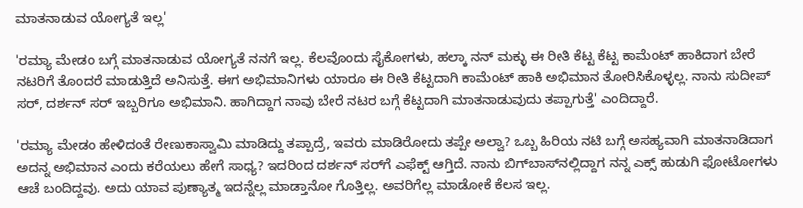ಮಾತನಾಡುವ ಯೋಗ್ಯತೆ ಇಲ್ಲ'

'ರಮ್ಯಾ ಮೇಡಂ ಬಗ್ಗೆ ಮಾತನಾಡುವ ಯೋಗ್ಯತೆ ನನಗೆ ಇಲ್ಲ. ಕೆಲವೊಂದು ಸೈಕೋಗಳು, ಹಲ್ಕಾ ನನ್‌ ಮಕ್ಳು ಈ ರೀತಿ ಕೆಟ್ಟ ಕೆಟ್ಟ ಕಾಮೆಂಟ್‌ ಹಾಕಿದಾಗ ಬೇರೆ ನಟರಿಗೆ ತೊಂದರೆ ಮಾಡುತ್ತಿದೆ ಅನಿಸುತ್ತೆ. ಈಗ ಅಭಿಮಾನಿಗಳು ಯಾರೂ ಈ ರೀತಿ ಕೆಟ್ಟದಾಗಿ ಕಾಮೆಂಟ್‌ ಹಾಕಿ ಅಭಿಮಾನ ತೋರಿಸಿಕೊಳ್ಳಲ್ಲ. ನಾನು ಸುದೀಪ್‌ ಸರ್‌, ದರ್ಶನ್‌ ಸರ್‌ ಇಬ್ಬರಿಗೂ ಅಭಿಮಾನಿ. ಹಾಗಿದ್ದಾಗ ನಾವು ಬೇರೆ ನಟರ ಬಗ್ಗೆ ಕೆಟ್ಟದಾಗಿ ಮಾತನಾಡುವುದು ತಪ್ಪಾಗುತ್ತೆ' ಎಂದಿದ್ದಾರೆ.

'ರಮ್ಯಾ ಮೇಡಂ ಹೇಳಿದಂತೆ ರೇಣುಕಾಸ್ವಾಮಿ ಮಾಡಿದ್ದು ತಪ್ಪಾದ್ರೆ, ಇವರು ಮಾಡಿರೋದು ತಪ್ಪೇ ಅಲ್ವಾ? ಒಬ್ಬ ಹಿರಿಯ ನಟಿ ಬಗ್ಗೆ ಅಸಹ್ಯವಾಗಿ ಮಾತನಾಡಿದಾಗ ಅದನ್ನ ಅಭಿಮಾನ ಎಂದು ಕರೆಯಲು ಹೇಗೆ ಸಾಧ್ಯ? ಇದರಿಂದ ದರ್ಶನ್‌ ಸರ್‌ಗೆ ಎಫೆಕ್ಟ್‌ ಆಗ್ತಿದೆ. ನಾನು ಬಿಗ್‌ಬಾಸ್‌ನಲ್ಲಿದ್ದಾಗ ನನ್ನ ಎಕ್ಸ್‌ ಹುಡುಗಿ ಫೋಟೋಗಳು ಆಚೆ ಬಂದಿದ್ದವು. ಅದು ಯಾವ ಪುಣ್ಯಾತ್ಮ ಇದನ್ನೆಲ್ಲ ಮಾಡ್ತಾನೋ ಗೊತ್ತಿಲ್ಲ. ಅವರಿಗೆಲ್ಲ ಮಾಡೋಕೆ ಕೆಲಸ ಇಲ್ಲ.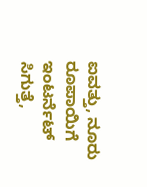ಐವತ್ತು, ನೂರು ರೂಪಾಯಿಗೆ ಇಂಟರ್ನೆಟ್‌ ಸಿಗುತ್ತೆ,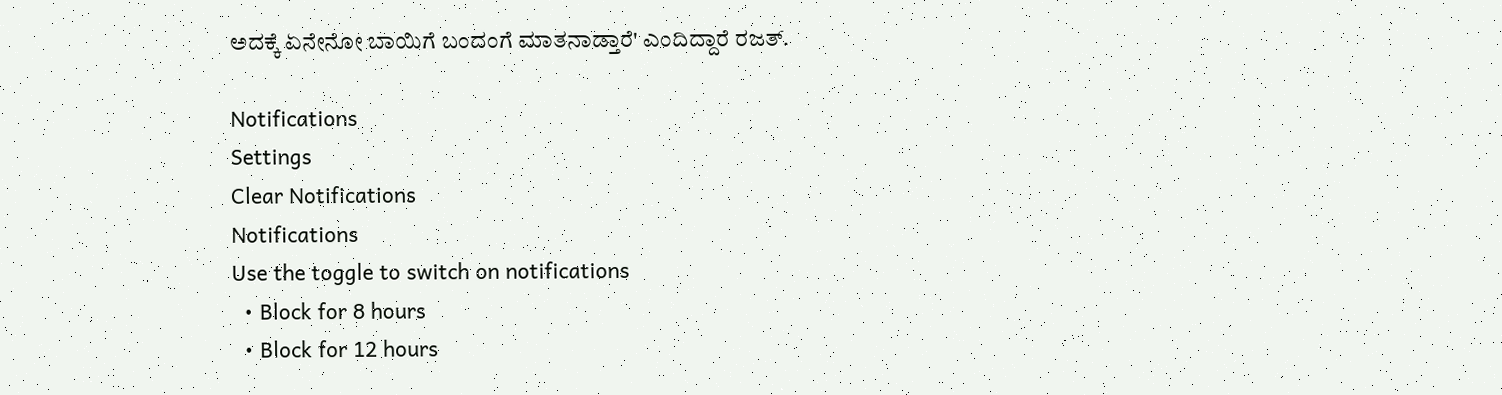ಅದಕ್ಕೆ ಏನೇನೋ ಬಾಯಿಗೆ ಬಂದಂಗೆ ಮಾತನಾಡ್ತಾರೆ' ಎಂದಿದ್ದಾರೆ ರಜತ್‌.

Notifications
Settings
Clear Notifications
Notifications
Use the toggle to switch on notifications
  • Block for 8 hours
  • Block for 12 hours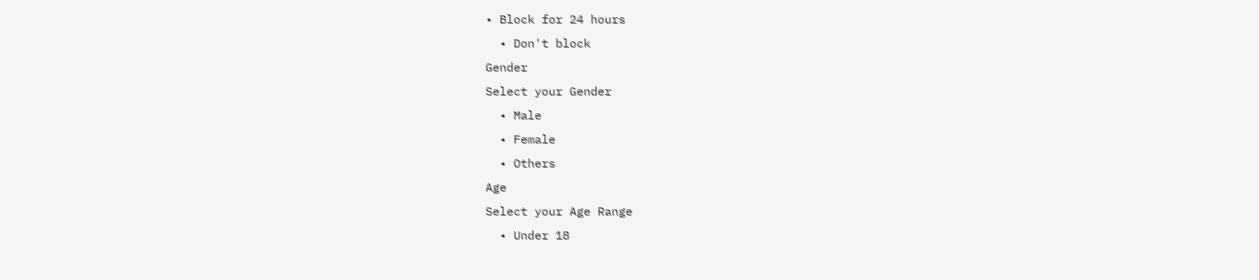• Block for 24 hours
  • Don't block
Gender
Select your Gender
  • Male
  • Female
  • Others
Age
Select your Age Range
  • Under 18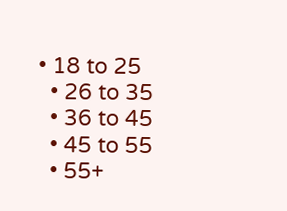• 18 to 25
  • 26 to 35
  • 36 to 45
  • 45 to 55
  • 55+